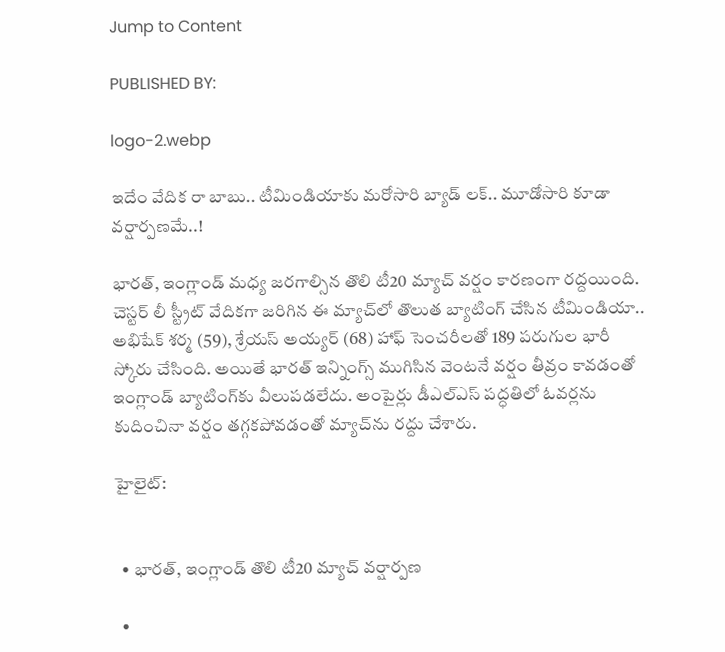Jump to Content

PUBLISHED BY:

logo-2.webp

ఇదేం వేదిక రా బాబు.. టీమిండియాకు మరోసారి బ్యాడ్ లక్.. మూడోసారి కూడా వర్షార్పణమే..!

భారత్, ఇంగ్లాండ్ మధ్య జరగాల్సిన తొలి టీ20 మ్యాచ్ వర్షం కారణంగా రద్దయింది. చెస్టర్ లీ స్ట్రీట్ వేదికగా జరిగిన ఈ మ్యాచ్‌లో తొలుత బ్యాటింగ్ చేసిన టీమిండియా.. అభిషేక్ శర్మ (59), శ్రేయస్ అయ్యర్ (68) హాఫ్ సెంచరీలతో 189 పరుగుల భారీ స్కోరు చేసింది. అయితే భారత్ ఇన్నింగ్స్ ముగిసిన వెంటనే వర్షం తీవ్రం కావడంతో ఇంగ్లాండ్ బ్యాటింగ్‌కు వీలుపడలేదు. అంపైర్లు డీఎల్ఎస్ పద్ధతిలో ఓవర్లను కుదించినా వర్షం తగ్గకపోవడంతో మ్యాచ్‌ను రద్దు చేశారు.

హైలైట్:


  • భారత్, ఇంగ్లాండ్ తొలి టీ20 మ్యాచ్ వర్షార్పణ

  •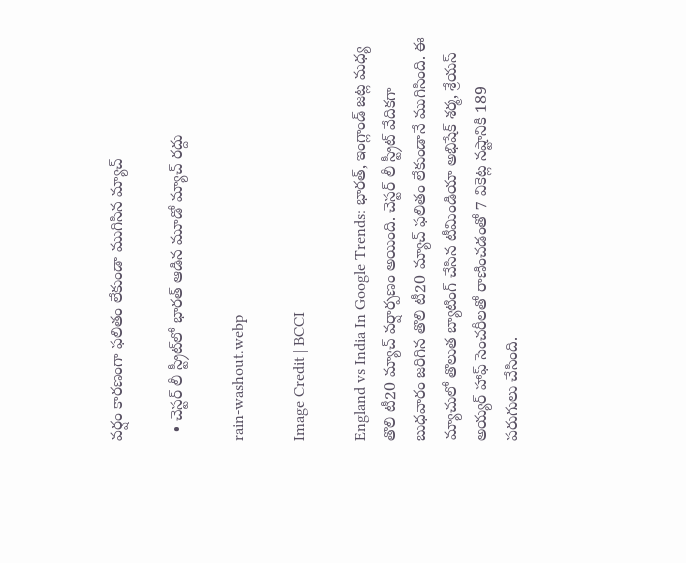వర్షం కారణంగా ఫలితం లేకుండా ముగిసిన మ్యాచ్

  • చెస్టర్ లీ స్ట్రీట్‌లో భారత్ ఆడిన మూడో మ్యాచ్ రద్దు

rain-washout.webp

Image Credit | BCCI

England vs India In Google Trends: భారత్, ఇంగ్లాండ్ జట్ల మధ్య తొలి టీ20 మ్యాచ్ వర్షార్పణం అయింది. చెస్టర్ లీ స్ట్రీట్ వేదికగా బుధవారం జరిగిన తొలి టీ20 మ్యాచ్ ఫలితం లేకుండానే ముగిసింది. ఈ మ్యాచులో తొలుత బ్యాటింగ్ చేసిన టీమిండియా అభిషేక్ శర్మ, శ్రేయస్ అయ్యర్ హాఫ్ సెంచరీలతో రాణించడంతో 7 వికెట్ల నష్టానికి 189 పరుగులు చేసింది.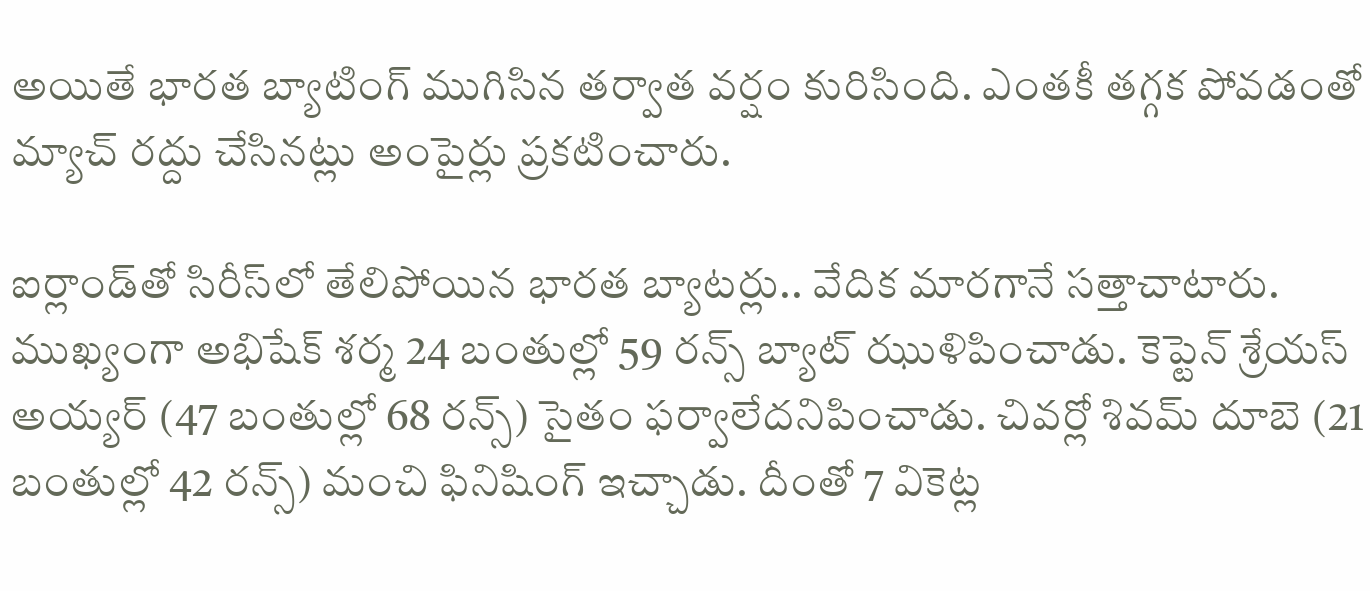అయితే భారత బ్యాటింగ్ ముగిసిన తర్వాత వర్షం కురిసింది. ఎంతకీ తగ్గక పోవడంతో మ్యాచ్ రద్దు చేసినట్లు అంపైర్లు ప్రకటించారు.

ఐర్లాండ్‌తో సిరీస్‌లో తేలిపోయిన భారత బ్యాటర్లు.. వేదిక మారగానే సత్తాచాటారు. ముఖ్యంగా అభిషేక్ శర్మ 24 బంతుల్లో 59 రన్స్ బ్యాట్ ఝుళిపించాడు. కెప్టెన్ శ్రేయస్ అయ్యర్ (47 బంతుల్లో 68 రన్స్) సైతం ఫర్వాలేదనిపించాడు. చివర్లో శివమ్ దూబె (21 బంతుల్లో 42 రన్స్) మంచి ఫినిషింగ్ ఇచ్చాడు. దీంతో 7 వికెట్ల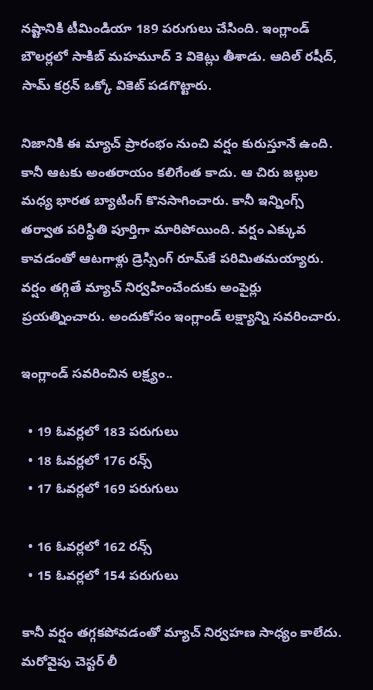నష్టానికి టీమిండియా 189 పరుగులు చేసింది. ఇంగ్లాండ్ బౌలర్లలో సాకిబ్ మహమూద్ 3 వికెట్లు తీశాడు. ఆదిల్ రషీద్, సామ్ కర్రన్ ఒక్కో వికెట్ పడగొట్టారు.

నిజానికి ఈ మ్యాచ్ ప్రారంభం నుంచి వర్షం కురుస్తూనే ఉంది. కానీ ఆటకు అంతరాయం కలిగేంత కాదు. ఆ చిరు జల్లుల మధ్య భారత బ్యాటింగ్ కొనసాగించారు. కానీ ఇన్నింగ్స్ తర్వాత పరిస్థితి పూర్తిగా మారిపోయింది. వర్షం ఎక్కువ కావడంతో ఆటగాళ్లు డ్రెస్సింగ్ రూమ్‌కే పరిమితమయ్యారు. వర్షం తగ్గితే మ్యాచ్ నిర్వహించేందుకు అంపైర్లు ప్రయత్నించారు. అందుకోసం ఇంగ్లాండ్ లక్ష్యాన్ని సవరించారు.

ఇంగ్లాండ్ సవరించిన లక్ష్యం..

  • 19 ఓవర్లలో 183 పరుగులు
  • 18 ఓవర్లలో 176 రన్స్
  • 17 ఓవర్లలో 169 పరుగులు

  • 16 ఓవర్లలో 162 రన్స్
  • 15 ఓవర్లలో 154 పరుగులు

కానీ వర్షం తగ్గకపోవడంతో మ్యాచ్ నిర్వహణ సాధ్యం కాలేదు. మరోవైపు చెస్టర్ లీ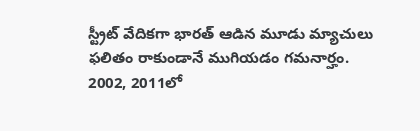స్ట్రీట్ వేదికగా భారత్ ఆడిన మూడు మ్యాచులు ఫలితం రాకుండానే ముగియడం గమనార్హం. 2002, 2011లో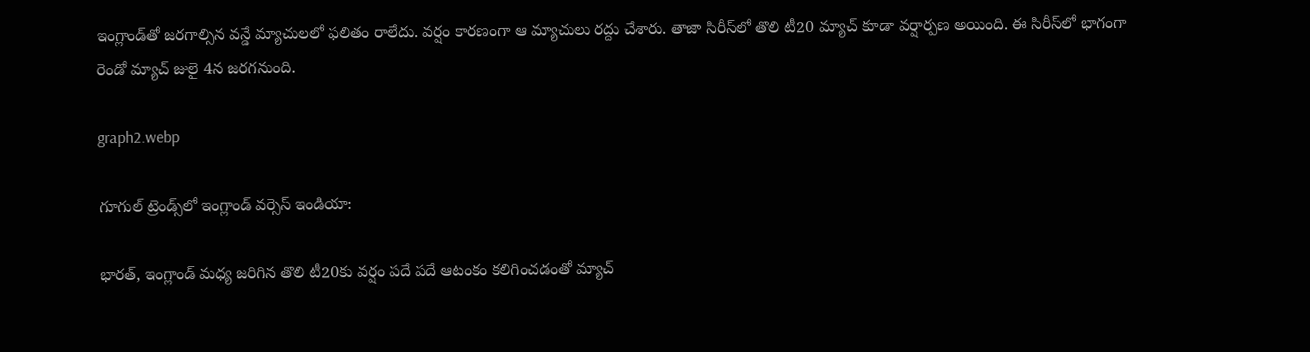ఇంగ్లాండ్‌తో జరగాల్సిన వన్డే మ్యాచులలో ఫలితం రాలేదు. వర్షం కారణంగా ఆ మ్యాచులు రద్దు చేశారు. తాజా సిరీస్‌లో తొలి టీ20 మ్యాచ్ కూడా వర్షార్పణ అయింది. ఈ సిరీస్‌లో భాగంగా రెండో మ్యాచ్ జులై 4న జరగనుంది.

graph2.webp

గూగుల్ ట్రెండ్స్‌లో ఇంగ్లాండ్ వర్సెస్ ఇండియా:

భారత్, ఇంగ్లాండ్ మధ్య జరిగిన తొలి టీ20కు వర్షం పదే పదే ఆటంకం కలిగించడంతో మ్యాచ్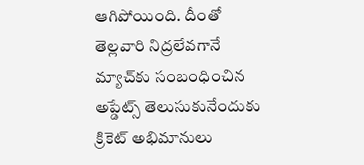ఆగిపోయింది. దీంతో తెల్లవారి నిద్రలేవగానే మ్యాచ్‌కు సంబంధించిన అప్డేట్స్ తెలుసుకునేందుకు క్రికెట్ అభిమానులు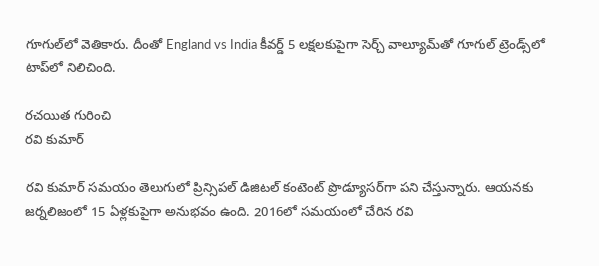గూగుల్‌లో వెతికారు. దీంతో England vs India కీవర్డ్ 5 లక్షలకుపైగా సెర్చ్ వాల్యూమ్‌తో గూగుల్ ట్రెండ్స్‌లో టాప్‌లో నిలిచింది.

రచయిత గురించి
రవి కుమార్

రవి కుమార్ సమయం తెలుగులో ప్రిన్సిపల్ డిజిటల్ కంటెంట్ ప్రొడ్యూసర్‌గా పని చేస్తున్నారు. ఆయనకు జర్నలిజంలో 15 ఏళ్లకుపైగా అనుభవం ఉంది. 2016లో సమయంలో చేరిన రవి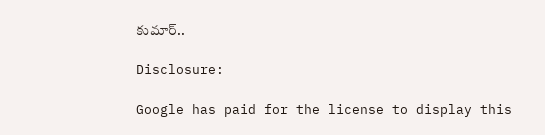కుమార్..

Disclosure:

Google has paid for the license to display this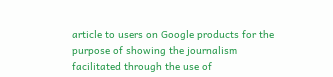article to users on Google products for the purpose of showing the journalism facilitated through the use of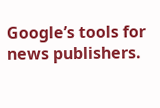Google’s tools for news publishers.